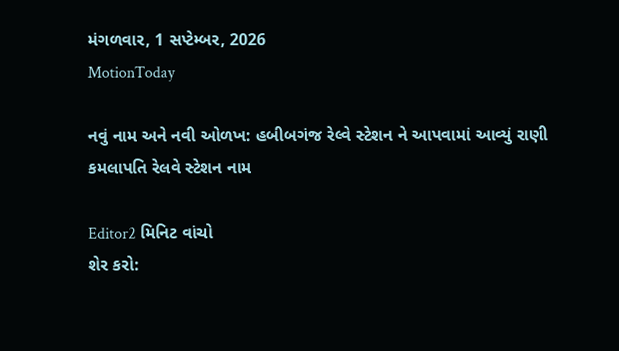મંગળવાર, 1 સપ્ટેમ્બર, 2026
MotionToday

નવું નામ અને નવી ઓળખ: હબીબગંજ રેલ્વે સ્ટેશન ને આપવામાં આવ્યું રાણી કમલાપતિ રેલવે સ્ટેશન નામ

Editor2 મિનિટ વાંચો
શેર કરો: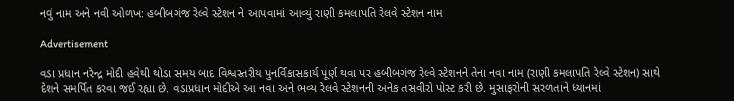નવું નામ અને નવી ઓળખ: હબીબગંજ રેલ્વે સ્ટેશન ને આપવામાં આવ્યું રાણી કમલાપતિ રેલવે સ્ટેશન નામ

Advertisement

વડા પ્રધાન નરેન્દ્ર મોદી હવેથી થોડા સમય બાદ વિશ્વસ્તરીય પુનર્વિકાસકાર્ય પૂર્ણ થવા પર હબીબગંજ રેલ્વે સ્ટેશનને તેના નવા નામ (રાણી કમલાપતિ રેલ્વે સ્ટેશન) સાથે દેશને સમર્પિત કરવા જઈ રહ્યા છે. વડાપ્રધાન મોદીએ આ નવા અને ભવ્ય રેલવે સ્ટેશનની અનેક તસવીરો પોસ્ટ કરી છે. મુસાફરોની સરળતાને ધ્યાનમાં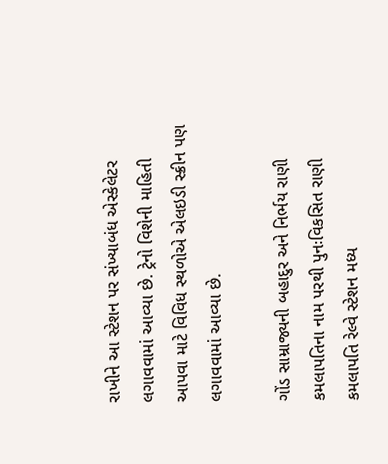રાખીને આ સ્ટેશન પર સંખ્યાબંધ એસ્કેલેટર લગાવવામાં આવ્યા છે. ટ્રેનો વિશેની માહિતી આપવા માટે વિવિધ સ્થળોએ એલઇડી સ્ક્રીન પણ લગાવવામાં આવ્યા છે.

ગોંડ સામ્રાજ્યની બહાદુર અને નિર્ભય રાણી કમલાપતિના નામ પરથી પુનઃવિકસિત રાણી કમલાપતિ રેલ્વે સ્ટેશન મધ્ય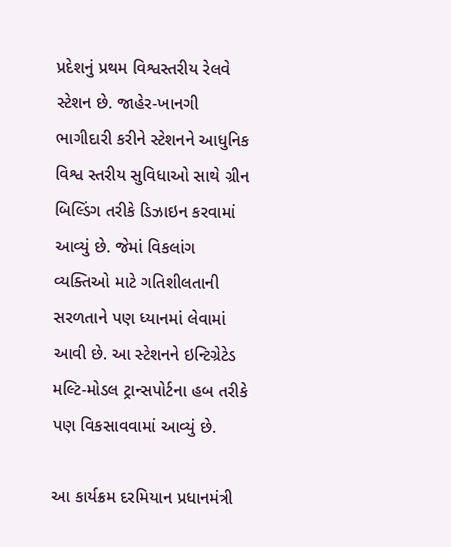પ્રદેશનું પ્રથમ વિશ્વસ્તરીય રેલવે સ્ટેશન છે. જાહેર-ખાનગી ભાગીદારી કરીને સ્ટેશનને આધુનિક વિશ્વ સ્તરીય સુવિધાઓ સાથે ગ્રીન બિલ્ડિંગ તરીકે ડિઝાઇન કરવામાં આવ્યું છે. જેમાં વિકલાંગ વ્યક્તિઓ માટે ગતિશીલતાની સરળતાને પણ ધ્યાનમાં લેવામાં આવી છે. આ સ્ટેશનને ઇન્ટિગ્રેટેડ મલ્ટિ-મોડલ ટ્રાન્સપોર્ટના હબ તરીકે પણ વિકસાવવામાં આવ્યું છે.

આ કાર્યક્રમ દરમિયાન પ્રધાનમંત્રી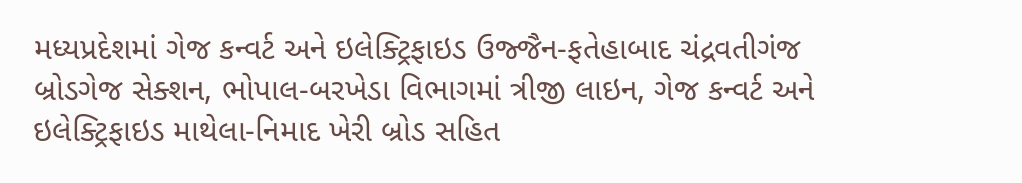મધ્યપ્રદેશમાં ગેજ કન્વર્ટ અને ઇલેક્ટ્રિફાઇડ ઉજ્જૈન-ફતેહાબાદ ચંદ્રવતીગંજ બ્રોડગેજ સેક્શન, ભોપાલ-બરખેડા વિભાગમાં ત્રીજી લાઇન, ગેજ કન્વર્ટ અને ઇલેક્ટ્રિફાઇડ માથેલા-નિમાદ ખેરી બ્રોડ સહિત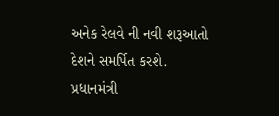અનેક રેલવે ની નવી શરૂઆતો દેશને સમર્પિત કરશે. પ્રધાનમંત્રી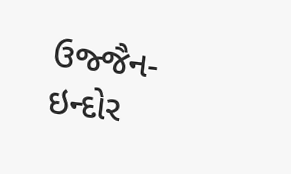ઉજ્જૈન-ઇન્દોર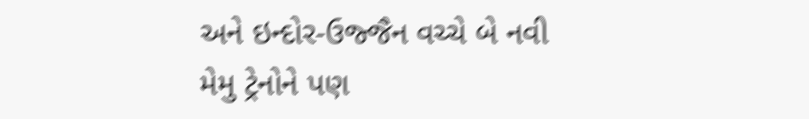અને ઇન્દોર-ઉજ્જૈન વચ્ચે બે નવી મેમુ ટ્રેનોને પણ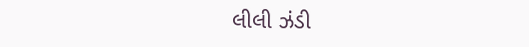લીલી ઝંડી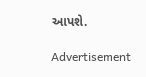આપશે.

Advertisement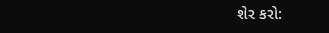શેર કરો: